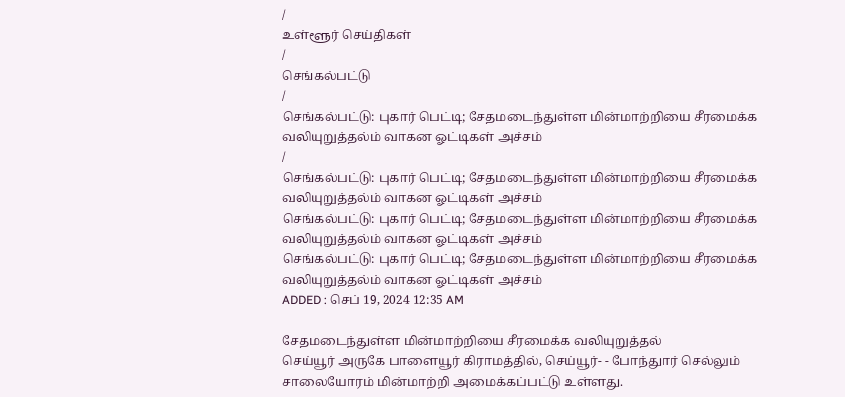/
உள்ளூர் செய்திகள்
/
செங்கல்பட்டு
/
செங்கல்பட்டு: புகார் பெட்டி; சேதமடைந்துள்ள மின்மாற்றியை சீரமைக்க வலியுறுத்தல்ம் வாகன ஓட்டிகள் அச்சம்
/
செங்கல்பட்டு: புகார் பெட்டி; சேதமடைந்துள்ள மின்மாற்றியை சீரமைக்க வலியுறுத்தல்ம் வாகன ஓட்டிகள் அச்சம்
செங்கல்பட்டு: புகார் பெட்டி; சேதமடைந்துள்ள மின்மாற்றியை சீரமைக்க வலியுறுத்தல்ம் வாகன ஓட்டிகள் அச்சம்
செங்கல்பட்டு: புகார் பெட்டி; சேதமடைந்துள்ள மின்மாற்றியை சீரமைக்க வலியுறுத்தல்ம் வாகன ஓட்டிகள் அச்சம்
ADDED : செப் 19, 2024 12:35 AM

சேதமடைந்துள்ள மின்மாற்றியை சீரமைக்க வலியுறுத்தல்
செய்யூர் அருகே பாளையூர் கிராமத்தில், செய்யூர்- - போந்துார் செல்லும் சாலையோரம் மின்மாற்றி அமைக்கப்பட்டு உள்ளது.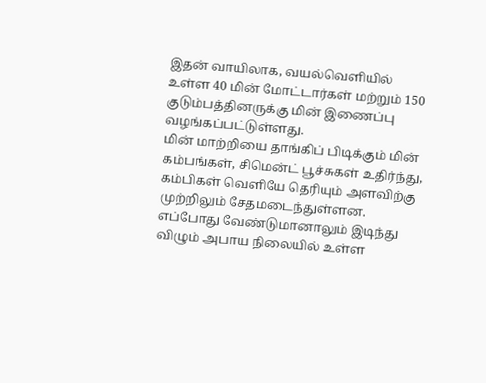இதன் வாயிலாக, வயல்வெளியில் உள்ள 40 மின் மோட்டார்கள் மற்றும் 150 குடும்பத்தினருக்கு மின் இணைப்பு வழங்கப்பட்டுள்ளது.
மின் மாற்றியை தாங்கிப் பிடிக்கும் மின் கம்பங்கள், சிமென்ட் பூச்சுகள் உதிர்ந்து, கம்பிகள் வெளியே தெரியும் அளவிற்கு முற்றிலும் சேதமடைந்துள்ளன.
எப்போது வேண்டுமானாலும் இடிந்து விழும் அபாய நிலையில் உள்ள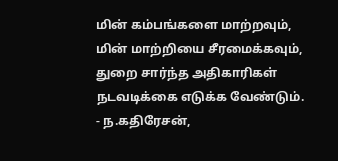மின் கம்பங்களை மாற்றவும், மின் மாற்றியை சீரமைக்கவும், துறை சார்ந்த அதிகாரிகள் நடவடிக்கை எடுக்க வேண்டும்.
- ந.கதிரேசன்,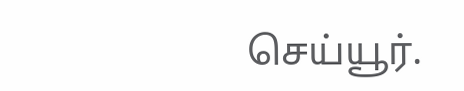செய்யூர்.